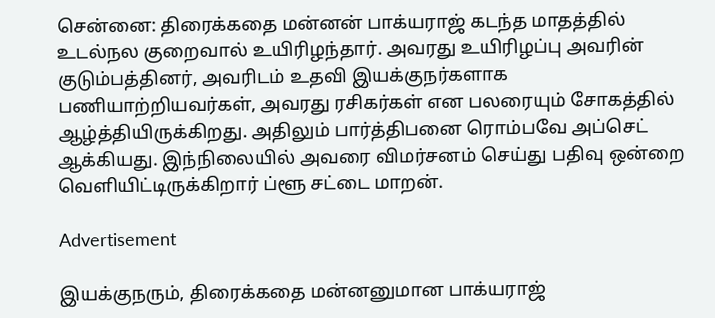சென்னை: திரைக்கதை மன்னன் பாக்யராஜ் கடந்த மாதத்தில் உடல்நல குறைவால் உயிரிழந்தார். அவரது உயிரிழப்பு அவரின் குடும்பத்தினர், அவரிடம் உதவி இயக்குநர்களாக பணியாற்றியவர்கள், அவரது ரசிகர்கள் என பலரையும் சோகத்தில் ஆழ்த்தியிருக்கிறது. அதிலும் பார்த்திபனை ரொம்பவே அப்செட் ஆக்கியது. இந்நிலையில் அவரை விமர்சனம் செய்து பதிவு ஒன்றை வெளியிட்டிருக்கிறார் ப்ளூ சட்டை மாறன்.

Advertisement

இயக்குநரும், திரைக்கதை மன்னனுமான பாக்யராஜ்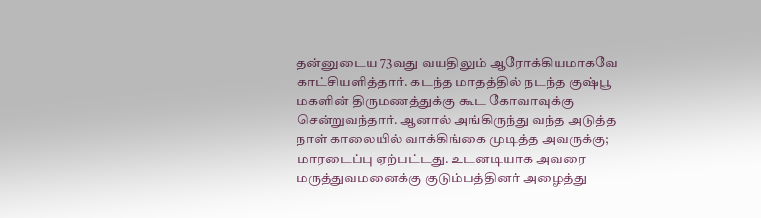தன்னுடைய 73வது வயதிலும் ஆரோக்கியமாகவே காட்சியளித்தார். கடந்த மாதத்தில் நடந்த குஷ்பூ மகளின் திருமணத்துக்கு கூட கோவாவுக்கு சென்றுவந்தார். ஆனால் அங்கிருந்து வந்த அடுத்த நாள் காலையில் வாக்கிங்கை முடித்த அவருக்கு; மாரடைப்பு ஏற்பட்டது. உடனடியாக அவரை மருத்துவமனைக்கு குடும்பத்தினர் அழைத்து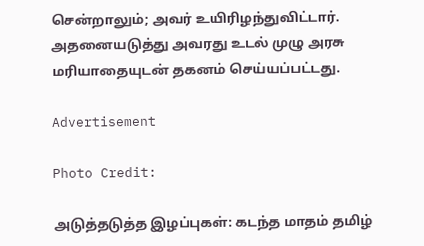சென்றாலும்; அவர் உயிரிழந்துவிட்டார். அதனையடுத்து அவரது உடல் முழு அரசு மரியாதையுடன் தகனம் செய்யப்பட்டது.

Advertisement

Photo Credit:

அடுத்தடுத்த இழப்புகள்: கடந்த மாதம் தமிழ்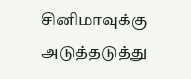சினிமாவுக்கு அடுத்தடுத்து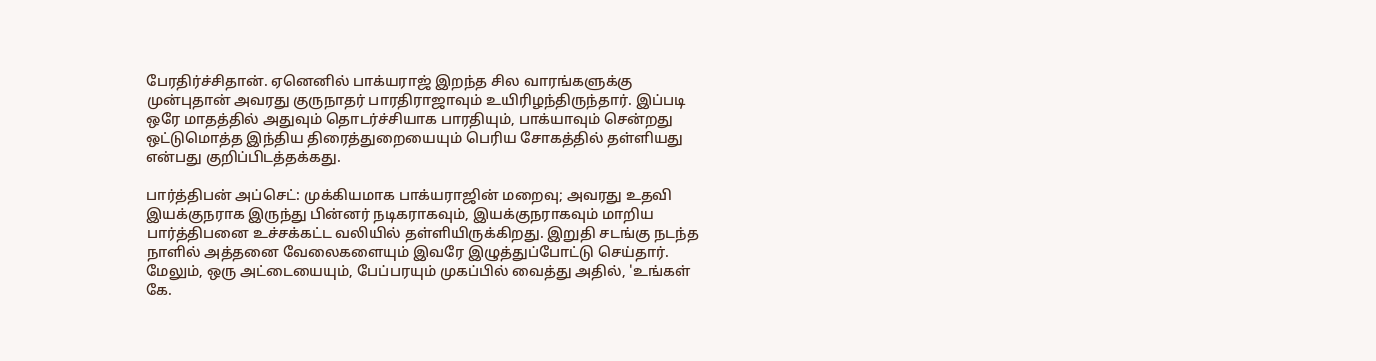பேரதிர்ச்சிதான். ஏனெனில் பாக்யராஜ் இறந்த சில வாரங்களுக்கு முன்புதான் அவரது குருநாதர் பாரதிராஜாவும் உயிரிழந்திருந்தார். இப்படி ஒரே மாதத்தில் அதுவும் தொடர்ச்சியாக பாரதியும், பாக்யாவும் சென்றது ஒட்டுமொத்த இந்திய திரைத்துறையையும் பெரிய சோகத்தில் தள்ளியது என்பது குறிப்பிடத்தக்கது.

பார்த்திபன் அப்செட்: முக்கியமாக பாக்யராஜின் மறைவு; அவரது உதவி இயக்குநராக இருந்து பின்னர் நடிகராகவும், இயக்குநராகவும் மாறிய பார்த்திபனை உச்சக்கட்ட வலியில் தள்ளியிருக்கிறது. இறுதி சடங்கு நடந்த நாளில் அத்தனை வேலைகளையும் இவரே இழுத்துப்போட்டு செய்தார். மேலும், ஒரு அட்டையையும், பேப்பரயும் முகப்பில் வைத்து அதில், 'உங்கள் கே.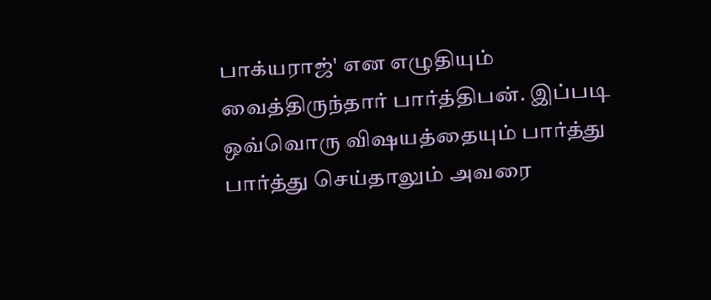பாக்யராஜ்' என எழுதியும் வைத்திருந்தார் பார்த்திபன். இப்படி ஒவ்வொரு விஷயத்தையும் பார்த்து பார்த்து செய்தாலும் அவரை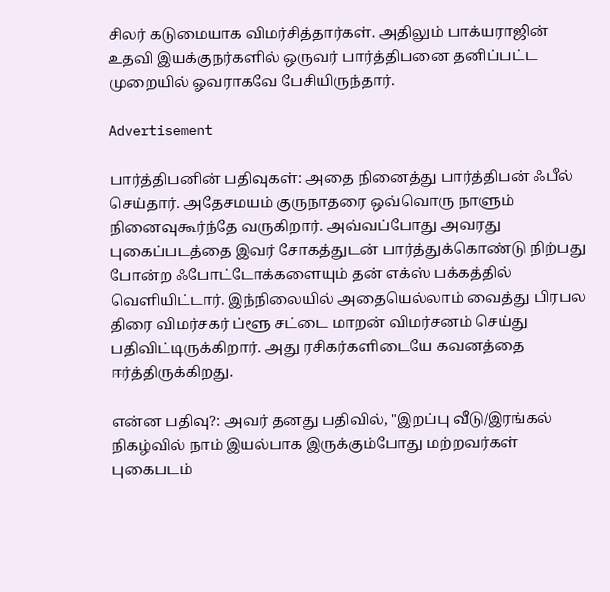சிலர் கடுமையாக விமர்சித்தார்கள். அதிலும் பாக்யராஜின் உதவி இயக்குநர்களில் ஒருவர் பார்த்திபனை தனிப்பட்ட முறையில் ஓவராகவே பேசியிருந்தார்.

Advertisement

பார்த்திபனின் பதிவுகள்: அதை நினைத்து பார்த்திபன் ஃபீல் செய்தார். அதேசமயம் குருநாதரை ஒவ்வொரு நாளும் நினைவுகூர்ந்தே வருகிறார். அவ்வப்போது அவரது புகைப்படத்தை இவர் சோகத்துடன் பார்த்துக்கொண்டு நிற்பது போன்ற ஃபோட்டோக்களையும் தன் எக்ஸ் பக்கத்தில் வெளியிட்டார். இந்நிலையில் அதையெல்லாம் வைத்து பிரபல திரை விமர்சகர் ப்ளூ சட்டை மாறன் விமர்சனம் செய்து பதிவிட்டிருக்கிறார். அது ரசிகர்களிடையே கவனத்தை ஈர்த்திருக்கிறது.

என்ன பதிவு?: அவர் தனது பதிவில், "இறப்பு வீடு/இரங்கல் நிகழ்வில் நாம் இயல்பாக இருக்கும்போது மற்றவர்கள் புகைபடம்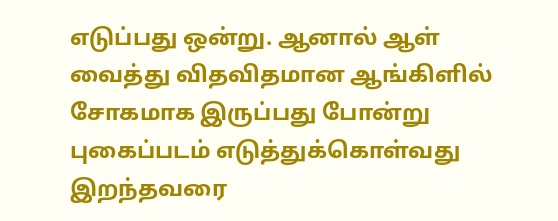எடுப்பது ஒன்று. ஆனால் ஆள் வைத்து விதவிதமான ஆங்கிளில் சோகமாக இருப்பது போன்று புகைப்படம் எடுத்துக்கொள்வது இறந்தவரை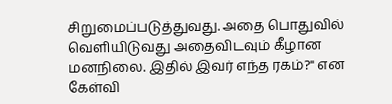சிறுமைப்படுத்துவது. அதை பொதுவில் வெளியிடுவது அதைவிடவும் கீழான மனநிலை. இதில் இவர் எந்த ரகம்?" என கேள்வி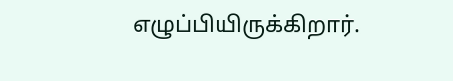எழுப்பியிருக்கிறார்.